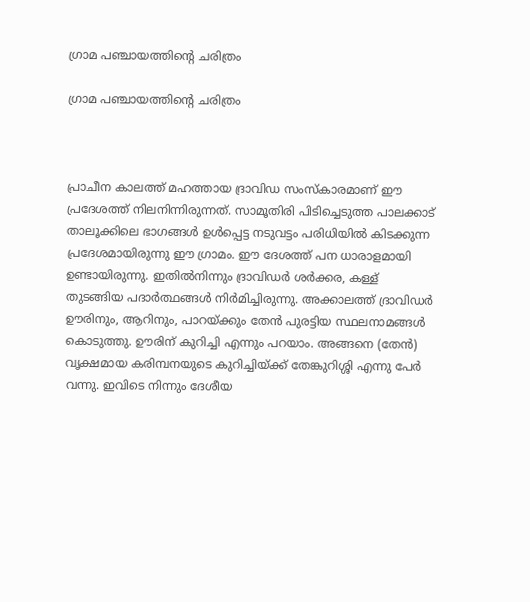ഗ്രാമ പഞ്ചായത്തിന്റെ ചരിത്രം

ഗ്രാമ പഞ്ചായത്തിന്റെ ചരിത്രം



പ്രാചീന കാലത്ത് മഹത്തായ ദ്രാവിഡ സംസ്കാരമാണ് ഈ പ്രദേശത്ത് നിലനിന്നിരുന്നത്. സാമൂതിരി പിടിച്ചെടുത്ത പാലക്കാട് താലൂക്കിലെ ഭാഗങ്ങള്‍ ഉള്‍പ്പെട്ട നടുവട്ടം പരിധിയില്‍ കിടക്കുന്ന പ്രദേശമായിരുന്നു ഈ ഗ്രാമം. ഈ ദേശത്ത് പന ധാരാളമായി ഉണ്ടായിരുന്നു. ഇതില്‍നിന്നും ദ്രാവിഡര്‍ ശര്‍ക്കര, കള്ള് തുടങ്ങിയ പദാര്‍ത്ഥങ്ങള്‍ നിര്‍മിച്ചിരുന്നു. അക്കാലത്ത് ദ്രാവിഡര്‍ ഊരിനും, ആറിനും, പാറയ്ക്കും തേന്‍ പുരട്ടിയ സ്ഥലനാമങ്ങള്‍ കൊടുത്തു. ഊരിന് കുറിച്ചി എന്നും പറയാം. അങ്ങനെ (തേന്‍) വൃക്ഷമായ കരിമ്പനയുടെ കുറിച്ചിയ്ക്ക് തേങ്കുറിശ്ശി എന്നു പേര്‍ വന്നു. ഇവിടെ നിന്നും ദേശീയ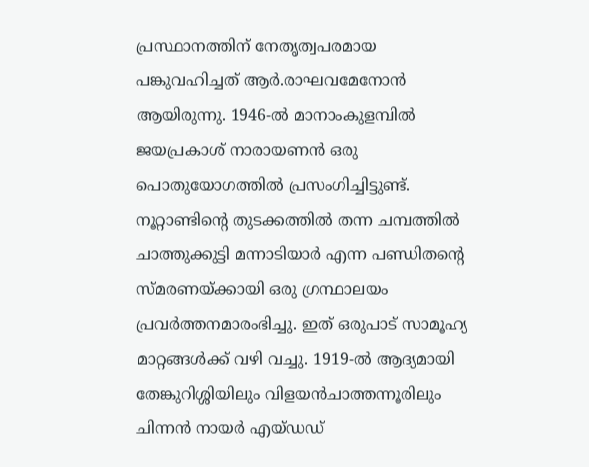പ്രസ്ഥാനത്തിന് നേതൃത്വപരമായ പങ്കുവഹിച്ചത് ആര്‍.രാഘവമേനോന്‍ ആയിരുന്നു. 1946-ല്‍ മാനാംകുളമ്പില്‍ ജയപ്രകാശ് നാരായണന്‍ ഒരു പൊതുയോഗത്തില്‍ പ്രസംഗിച്ചിട്ടുണ്ട്. നൂറ്റാണ്ടിന്റെ തുടക്കത്തില്‍ തന്ന ചമ്പത്തില്‍ ചാത്തുക്കുട്ടി മന്നാടിയാര്‍ എന്ന പണ്ഡിതന്റെ സ്മരണയ്ക്കായി ഒരു ഗ്രന്ഥാലയം പ്രവര്‍ത്തനമാരംഭിച്ചു. ഇത് ഒരുപാട് സാമൂഹ്യ മാറ്റങ്ങള്‍ക്ക് വഴി വച്ചു. 1919-ല്‍ ആദ്യമായി തേങ്കുറിശ്ശിയിലും വിളയന്‍ചാത്തന്നൂരിലും ചിന്നന്‍ നായര്‍ എയ്ഡഡ്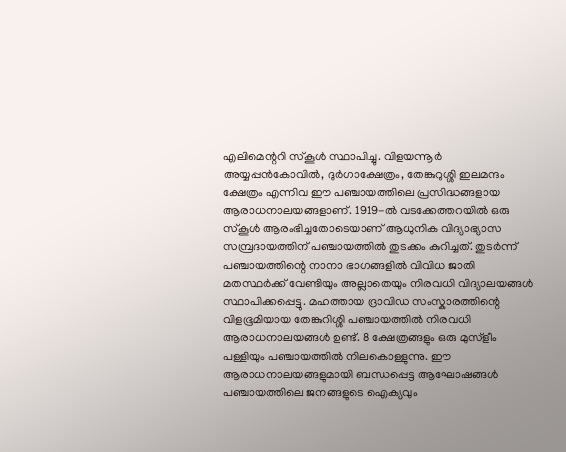എലിമെന്ററി സ്കൂള്‍ സ്ഥാപിച്ചു. വിളയന്നൂര്‍ അയ്യപ്പന്‍കോവില്‍, ദുര്‍ഗാക്ഷേത്രം, തേങ്കുറുശ്ശി ഇലമന്ദം ക്ഷേത്രം എന്നിവ ഈ പഞ്ചായത്തിലെ പ്രസിദ്ധങ്ങളായ ആരാധനാലയങ്ങളാണ്. 1919-ല്‍ വടക്കേത്തറയില്‍ ഒരു സ്കൂള്‍ ആരംഭിച്ചതോടെയാണ് ആധുനിക വിദ്യാഭ്യാസ സമ്പ്രദായത്തിന് പഞ്ചായത്തില്‍ തുടക്കം കുറിച്ചത്. തുടര്‍ന്ന് പഞ്ചായത്തിന്റെ നാനാ ഭാഗങ്ങളില്‍ വിവിധ ജാതി മതസ്ഥര്‍ക്ക് വേണ്ടിയും അല്ലാതെയും നിരവധി വിദ്യാലയങ്ങള്‍ സ്ഥാപിക്കപ്പെട്ടു. മഹത്തായ ദ്രാവിഡ സംസ്കാരത്തിന്റെ വിളഭൂമിയായ തേങ്കുറിശ്ശി പഞ്ചായത്തില്‍ നിരവധി ആരാധനാലയങ്ങള്‍ ഉണ്ട്. 8 ക്ഷേത്രങ്ങളും ഒരു മുസ്ളീം പള്ളിയും പഞ്ചായത്തില്‍ നിലകൊള്ളുന്നു. ഈ ആരാധനാലയങ്ങളുമായി ബന്ധപ്പെട്ട ആഘോഷങ്ങള്‍ പഞ്ചായത്തിലെ ജനങ്ങളുടെ ഐക്യവും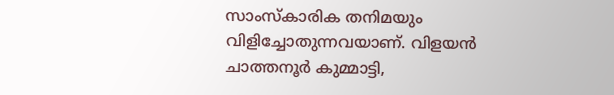സാംസ്കാരിക തനിമയും വിളിച്ചോതുന്നവയാണ്. വിളയന്‍ ചാത്തനൂര്‍ കുമ്മാട്ടി,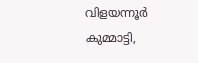വിളയന്നൂര്‍ കുമ്മാട്ടി,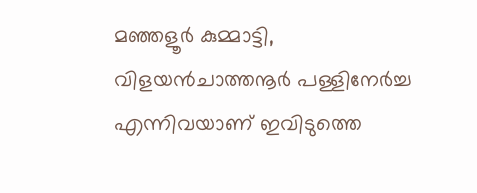മഞ്ഞളൂര്‍ കുമ്മാട്ടി, വിളയന്‍ചാത്തനൂര്‍ പള്ളിനേര്‍ച്ച എന്നിവയാണ് ഇവിടുത്തെ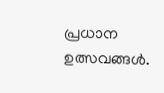പ്രധാന ഉത്സവങ്ങള്‍.